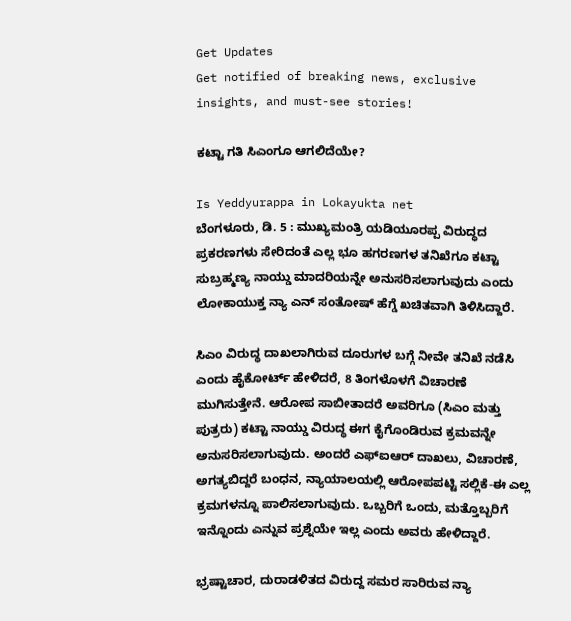Get Updates
Get notified of breaking news, exclusive insights, and must-see stories!

ಕಟ್ಟಾ ಗತಿ ಸಿಎಂಗೂ ಆಗಲಿದೆಯೇ?

Is Yeddyurappa in Lokayukta net
ಬೆಂಗಳೂರು, ಡಿ. 5 : ಮುಖ್ಯಮಂತ್ರಿ ಯಡಿಯೂರಪ್ಪ ವಿರುದ್ಧದ ಪ್ರಕರಣಗಳು ಸೇರಿದಂತೆ ಎಲ್ಲ ಭೂ ಹಗರಣಗಳ ತನಿಖೆಗೂ ಕಟ್ಟಾ ಸುಬ್ರಹ್ಮಣ್ಯ ನಾಯ್ಡು ಮಾದರಿಯನ್ನೇ ಅನುಸರಿಸಲಾಗುವುದು ಎಂದು ಲೋಕಾಯುಕ್ತ ನ್ಯಾ ಎನ್ ಸಂತೋಷ್ ಹೆಗ್ಡೆ ಖಚಿತವಾಗಿ ತಿಳಿಸಿದ್ದಾರೆ.

ಸಿಎಂ ವಿರುದ್ಧ ದಾಖಲಾಗಿರುವ ದೂರುಗಳ ಬಗ್ಗೆ ನೀವೇ ತನಿಖೆ ನಡೆಸಿ ಎಂದು ಹೈಕೋರ್ಟ್ ಹೇಳಿದರೆ, 8 ತಿಂಗಳೊಳಗೆ ವಿಚಾರಣೆ ಮುಗಿಸುತ್ತೇನೆ. ಆರೋಪ ಸಾಬೀತಾದರೆ ಅವರಿಗೂ (ಸಿಎಂ ಮತ್ತು ಪುತ್ರರು) ಕಟ್ಟಾ ನಾಯ್ಡು ವಿರುದ್ಧ ಈಗ ಕೈಗೊಂಡಿರುವ ಕ್ರಮವನ್ನೇ ಅನುಸರಿಸಲಾಗುವುದು. ಅಂದರೆ ಎಫ್‌ಐಆರ್ ದಾಖಲು, ವಿಚಾರಣೆ, ಅಗತ್ಯಬಿದ್ದರೆ ಬಂಧನ, ನ್ಯಾಯಾಲಯಲ್ಲಿ ಆರೋಪಪಟ್ಟಿ ಸಲ್ಲಿಕೆ-ಈ ಎಲ್ಲ ಕ್ರಮಗಳನ್ನೂ ಪಾಲಿಸಲಾಗುವುದು. ಒಬ್ಬರಿಗೆ ಒಂದು, ಮತ್ತೊಬ್ಬರಿಗೆ ಇನ್ನೊಂದು ಎನ್ನುವ ಪ್ರಶ್ನೆಯೇ ಇಲ್ಲ ಎಂದು ಅವರು ಹೇಳಿದ್ದಾರೆ.

ಭ್ರಷ್ಟಾಚಾರ, ದುರಾಡಳಿತದ ವಿರುದ್ದ ಸಮರ ಸಾರಿರುವ ನ್ಯಾ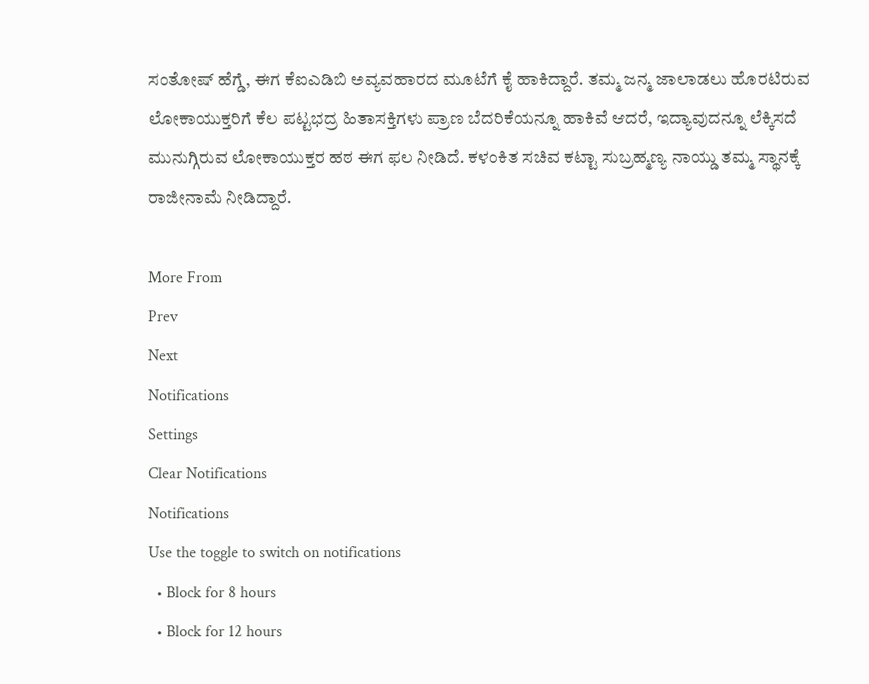ಸಂತೋಷ್ ಹೆಗ್ಡೆ, ಈಗ ಕೆಐಎಡಿಬಿ ಅವ್ಯವಹಾರದ ಮೂಟೆಗೆ ಕೈ ಹಾಕಿದ್ದಾರೆ. ತಮ್ಮ ಜನ್ಮ ಜಾಲಾಡಲು ಹೊರಟಿರುವ ಲೋಕಾಯುಕ್ತರಿಗೆ ಕೆಲ ಪಟ್ಟಭದ್ರ ಹಿತಾಸಕ್ತಿಗಳು ಪ್ರಾಣ ಬೆದರಿಕೆಯನ್ನೂ ಹಾಕಿವೆ ಆದರೆ, ಇದ್ಯಾವುದನ್ನೂ ಲೆಕ್ಕಿಸದೆ ಮುನುಗ್ಗಿರುವ ಲೋಕಾಯುಕ್ತರ ಹಠ ಈಗ ಫಲ ನೀಡಿದೆ. ಕಳಂಕಿತ ಸಚಿವ ಕಟ್ಟಾ ಸುಬ್ರಹ್ಮಣ್ಯ ನಾಯ್ಡು ತಮ್ಮ ಸ್ಥಾನಕ್ಕೆ ರಾಜೀನಾಮೆ ನೀಡಿದ್ದಾರೆ.

More From
Prev
Next
Notifications
Settings
Clear Notifications
Notifications
Use the toggle to switch on notifications
  • Block for 8 hours
  • Block for 12 hours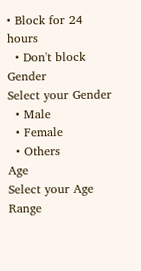• Block for 24 hours
  • Don't block
Gender
Select your Gender
  • Male
  • Female
  • Others
Age
Select your Age Range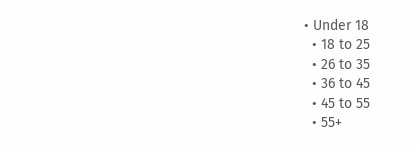• Under 18
  • 18 to 25
  • 26 to 35
  • 36 to 45
  • 45 to 55
  • 55+